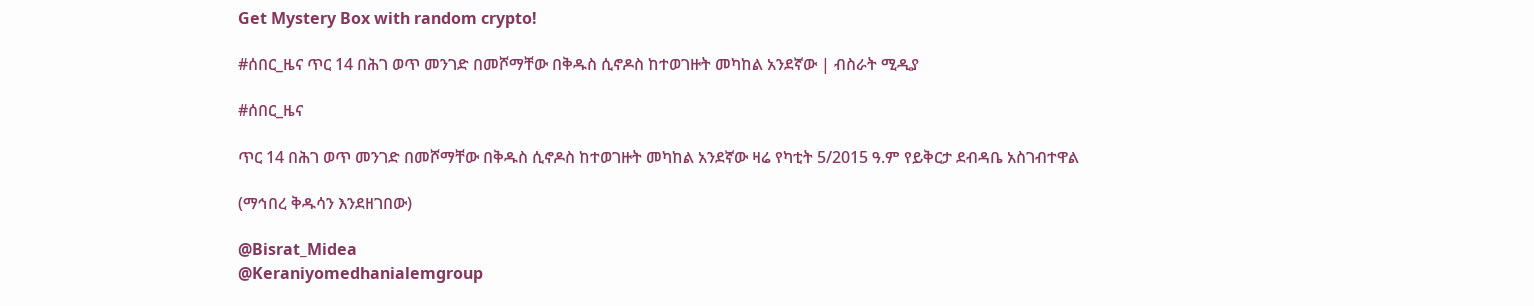Get Mystery Box with random crypto!

#ሰበር_ዜና ጥር 14 በሕገ ወጥ መንገድ በመሾማቸው በቅዱስ ሲኖዶስ ከተወገዙት መካከል አንደኛው | ብስራት ሚዲያ

#ሰበር_ዜና

ጥር 14 በሕገ ወጥ መንገድ በመሾማቸው በቅዱስ ሲኖዶስ ከተወገዙት መካከል አንደኛው ዛሬ የካቲት 5/2015 ዓ.ም የይቅርታ ደብዳቤ አስገብተዋል

(ማኅበረ ቅዱሳን እንደዘገበው)

@Bisrat_Midea
@Keraniyomedhanialemgroup